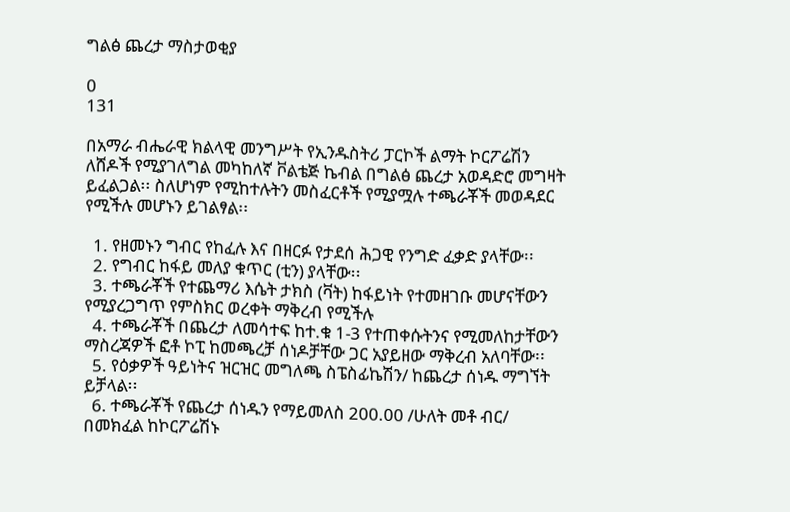ግልፅ ጨረታ ማስታወቂያ

0
131

በአማራ ብሔራዊ ክልላዊ መንግሥት የኢንዱስትሪ ፓርኮች ልማት ኮርፖሬሽን ለሸዶች የሚያገለግል መካከለኛ ቮልቴጅ ኬብል በግልፅ ጨረታ አወዳድሮ መግዛት ይፈልጋል፡፡ ስለሆነም የሚከተሉትን መስፈርቶች የሚያሟሉ ተጫራቾች መወዳደር የሚችሉ መሆኑን ይገልፃል፡፡

  1. የዘመኑን ግብር የከፈሉ እና በዘርፉ የታደሰ ሕጋዊ የንግድ ፈቃድ ያላቸው፡፡
  2. የግብር ከፋይ መለያ ቁጥር (ቲን) ያላቸው፡፡
  3. ተጫራቾች የተጨማሪ እሴት ታክስ (ቫት) ከፋይነት የተመዘገቡ መሆናቸውን የሚያረጋግጥ የምስክር ወረቀት ማቅረብ የሚችሉ
  4. ተጫራቾች በጨረታ ለመሳተፍ ከተ.ቁ 1-3 የተጠቀሱትንና የሚመለከታቸውን ማስረጃዎች ፎቶ ኮፒ ከመጫረቻ ሰነዶቻቸው ጋር አያይዘው ማቅረብ አለባቸው፡፡
  5. የዕቃዎች ዓይነትና ዝርዝር መግለጫ ስፔስፊኬሽን/ ከጨረታ ሰነዱ ማግኘት ይቻላል፡፡
  6. ተጫራቾች የጨረታ ሰነዱን የማይመለስ 200.00 /ሁለት መቶ ብር/ በመክፈል ከኮርፖሬሽኑ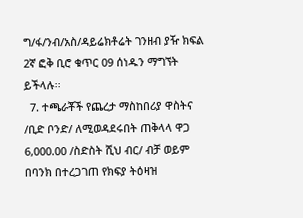ግ/ፋ/ንብ/አስ/ዳይሬክቶሬት ገንዘብ ያዥ ክፍል 2ኛ ፎቅ ቢሮ ቁጥር 09 ሰነዱን ማግኘት ይችላሉ፡፡
  7. ተጫራቾች የጨረታ ማስከበሪያ ዋስትና /ቢድ ቦንድ/ ለሚወዳደሩበት ጠቅላላ ዋጋ 6,000.00 /ስድስት ሺህ ብር/ ብቻ ወይም በባንክ በተረጋገጠ የክፍያ ትዕዛዝ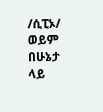/ሲፒኦ/ ወይም በሁኔታ ላይ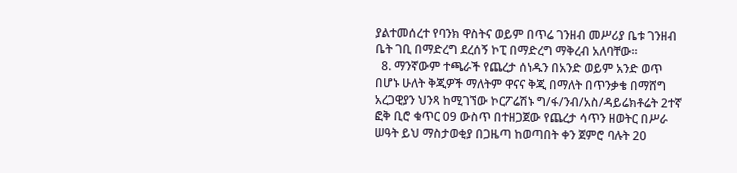ያልተመሰረተ የባንክ ዋስትና ወይም በጥሬ ገንዘብ መሥሪያ ቤቱ ገንዘብ ቤት ገቢ በማድረግ ደረሰኝ ኮፒ በማድረግ ማቅረብ አለባቸው፡፡
  8. ማንኛውም ተጫራች የጨረታ ሰነዱን በአንድ ወይም አንድ ወጥ በሆኑ ሁለት ቅጂዎች ማለትም ዋናና ቅጂ በማለት በጥንቃቄ በማሸግ አረጋዊያን ህንጻ ከሚገኘው ኮርፖሬሽኑ ግ/ፋ/ንብ/አስ/ዳይሬክቶሬት 2ተኛ ፎቅ ቢሮ ቁጥር 09 ውስጥ በተዘጋጀው የጨረታ ሳጥን ዘወትር በሥራ ሠዓት ይህ ማስታወቂያ በጋዜጣ ከወጣበት ቀን ጀምሮ ባሉት 20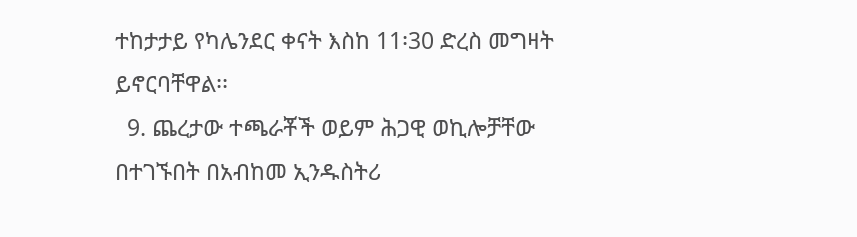ተከታታይ የካሌንደር ቀናት እስከ 11፡30 ድረስ መግዛት ይኖርባቸዋል፡፡
  9. ጨረታው ተጫራቾች ወይም ሕጋዊ ወኪሎቻቸው በተገኙበት በአብከመ ኢንዱስትሪ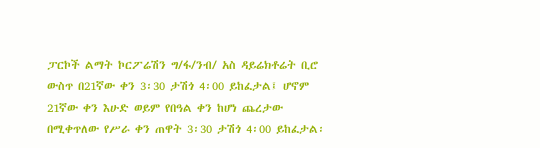ፓርኮች ልማት ኮርፖሬሽን ግ/ፋ/ንብ/ አስ ዳይሬክቶሬት ቢሮ ውስጥ በ21ኛው ቀን 3፡30 ታሽጎ 4፡00 ይከፈታል፤ ሆኖም 21ኛው ቀን እሁድ ወይም የበዓል ቀን ከሆነ ጨረታው በሚቀጥለው የሥራ ቀን ጠዋት 3፡30 ታሽጎ 4፡00 ይከፈታል፡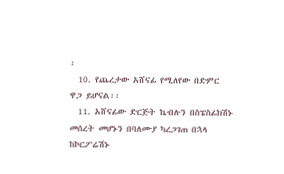፡
  10. የጨረታው አሸናፊ የሚለየው በድምር ዋጋ ይሆናል፡፡
  11. አሸናፊው ድርጅት ኬብሉን በስፔስፊክሽኑ መሰረት መሆኑን በባለሙያ ካረጋገጠ በኋላ ከኮርፖሬሽኑ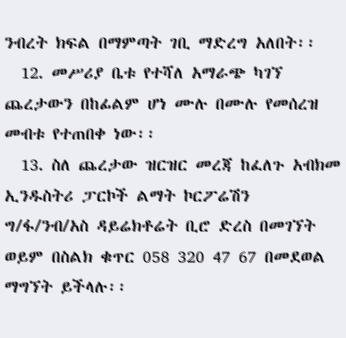ንብረት ክፍል በማምጣት ገቢ ማድረግ አለበት፡፡
  12. መሥሪያ ቤቱ የተሻለ አማራጭ ካገኘ ጨረታውን በከፊልም ሆነ ሙሉ በሙሉ የመሰረዝ መብቱ የተጠበቀ ነው፡፡
  13. ስለ ጨረታው ዝርዝር መረጃ ከፈለጉ አብክመ ኢንዱስትሪ ፓርኮች ልማት ኮርፖሬሽን ግ/ፋ/ንብ/አስ ዳይሬክቶሬት ቢሮ ድረስ በመገኘት ወይም በስልክ ቁጥር 058 320 47 67 በመደወል ማግኘት ይችላሉ፡፡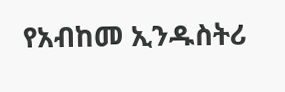የአብከመ ኢንዱስትሪ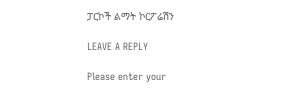ፓርኮች ልማት ኮርፖሬሽን

LEAVE A REPLY

Please enter your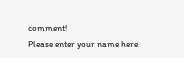comment!
Please enter your name here